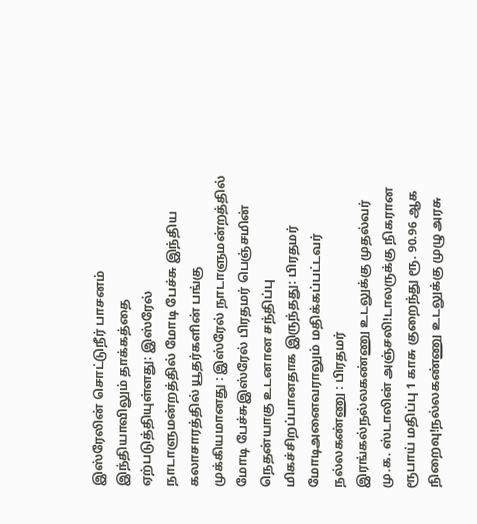இஸ்ரேலின் சொட்டுநீர் பாசனம் இந்தியாவிலும் தாக்கத்தை ஏற்படுத்தியுள்ளது: இஸ்ரேல் நாடாளுமன்றத்தில் மோடி பேச்சு இந்திய கலாசாரத்தில் யூதர்களின் பங்கு முக்கியமானது : இஸ்ரேல் நாடாளுமன்றத்தில் மோடி பேச்சுஇஸ்ரேல் பிரதமர் பெஞ்சமின் நெதன்யாகு உடனான சந்திப்பு மிகச்சிறப்பானதாக இருந்தது: பிரதமர் மோடிஅனைவராலும் மதிக்கப்பட்டவர் நல்லகண்ணு : பிரதமர் இரங்கல்நல்லகண்ணு உடலுக்கு முதல்வர் மு.க. ஸ்டாலின் அஞ்சலி!டாலருக்கு நிகரான ரூபாய் மதிப்பு 1 காசு குறைந்து ரூ. 90.96 ஆக நிறைவு!நல்லகண்ணு உடலுக்கு முழு அரசு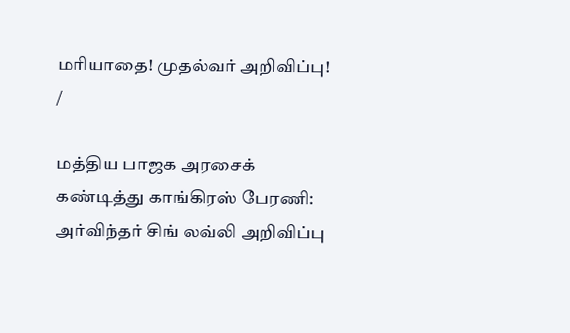மரியாதை! முதல்வர் அறிவிப்பு!
/

மத்திய பாஜக அரசைக் கண்டித்து காங்கிரஸ் பேரணி: அர்விந்தர் சிங் லவ்லி அறிவிப்பு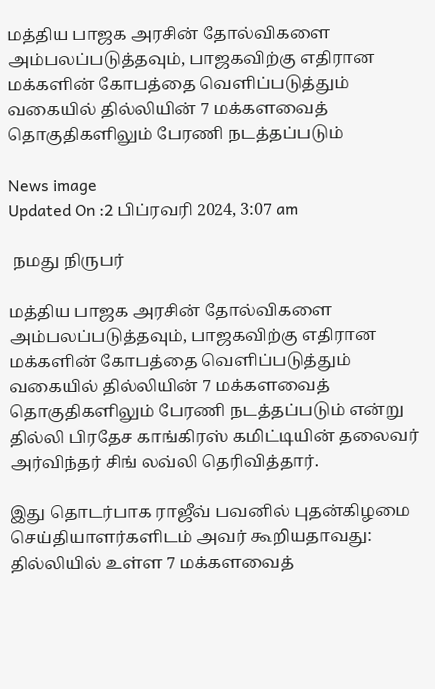மத்திய பாஜக அரசின் தோல்விகளை அம்பலப்படுத்தவும், பாஜகவிற்கு எதிரான மக்களின் கோபத்தை வெளிப்படுத்தும் வகையில் தில்லியின் 7 மக்களவைத் தொகுதிகளிலும் பேரணி நடத்தப்படும்

News image
Updated On :2 பிப்ரவரி 2024, 3:07 am

 நமது நிருபர்

மத்திய பாஜக அரசின் தோல்விகளை அம்பலப்படுத்தவும், பாஜகவிற்கு எதிரான மக்களின் கோபத்தை வெளிப்படுத்தும் வகையில் தில்லியின் 7 மக்களவைத் தொகுதிகளிலும் பேரணி நடத்தப்படும் என்று தில்லி பிரதேச காங்கிரஸ் கமிட்டியின் தலைவர் அர்விந்தர் சிங் லவ்லி தெரிவித்தார்.

இது தொடர்பாக ராஜீவ் பவனில் புதன்கிழமை செய்தியாளர்களிடம் அவர் கூறியதாவது: தில்லியில் உள்ள 7 மக்களவைத்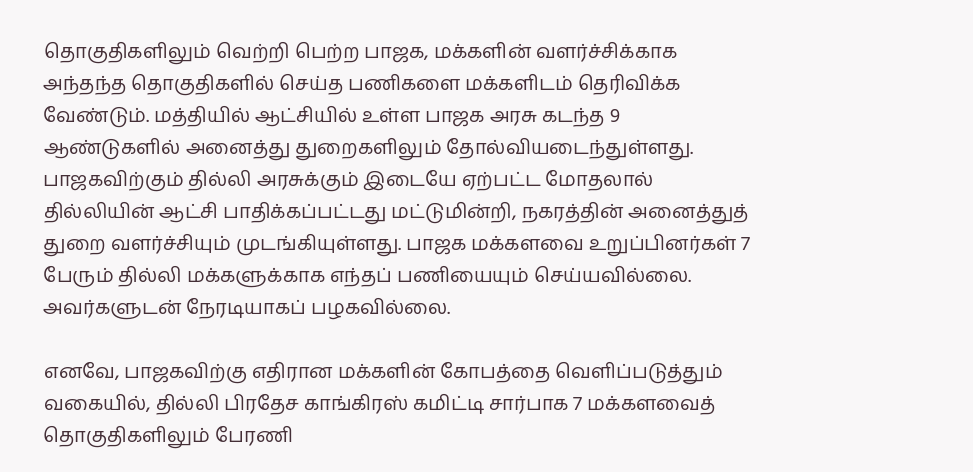தொகுதிகளிலும் வெற்றி பெற்ற பாஜக, மக்களின் வளர்ச்சிக்காக அந்தந்த தொகுதிகளில் செய்த பணிகளை மக்களிடம் தெரிவிக்க வேண்டும். மத்தியில் ஆட்சியில் உள்ள பாஜக அரசு கடந்த 9 ஆண்டுகளில் அனைத்து துறைகளிலும் தோல்வியடைந்துள்ளது. பாஜகவிற்கும் தில்லி அரசுக்கும் இடையே ஏற்பட்ட மோதலால் தில்லியின் ஆட்சி பாதிக்கப்பட்டது மட்டுமின்றி, நகரத்தின் அனைத்துத் துறை வளர்ச்சியும் முடங்கியுள்ளது. பாஜக மக்களவை உறுப்பினர்கள் 7 பேரும் தில்லி மக்களுக்காக எந்தப் பணியையும் செய்யவில்லை. அவர்களுடன் நேரடியாகப் பழகவில்லை.

எனவே, பாஜகவிற்கு எதிரான மக்களின் கோபத்தை வெளிப்படுத்தும் வகையில், தில்லி பிரதேச காங்கிரஸ் கமிட்டி சார்பாக 7 மக்களவைத் தொகுதிகளிலும் பேரணி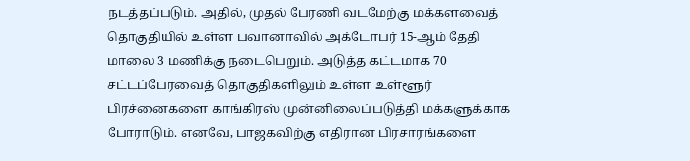நடத்தப்படும். அதில், முதல் பேரணி வடமேற்கு மக்களவைத் தொகுதியில் உள்ள பவானாவில் அக்டோபர் 15-ஆம் தேதி மாலை 3 மணிக்கு நடைபெறும். அடுத்த கட்டமாக 70 சட்டப்பேரவைத் தொகுதிகளிலும் உள்ள உள்ளூர் பிரச்னைகளை காங்கிரஸ் முன்னிலைப்படுத்தி மக்களுக்காக போராடும். எனவே, பாஜகவிற்கு எதிரான பிரசாரங்களை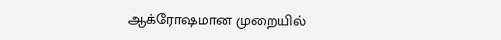ஆக்ரோஷமான முறையில்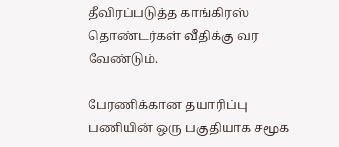தீவிரப்படுத்த காங்கிரஸ் தொண்டர்கள் வீதிக்கு வர வேண்டும்.

பேரணிக்கான தயாரிப்பு பணியின் ஒரு பகுதியாக சமூக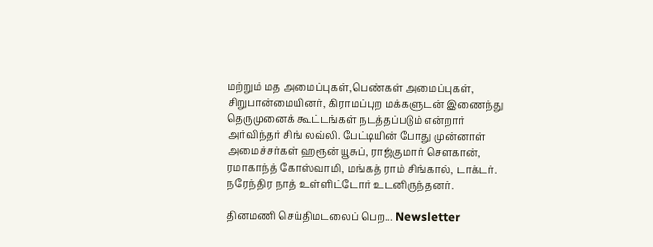மற்றும் மத அமைப்புகள்,பெண்கள் அமைப்புகள், சிறுபான்மையினர், கிராமப்புற மக்களுடன் இணைந்து தெருமுனைக் கூட்டங்கள் நடத்தப்படும் என்றார் அர்விந்தர் சிங் லவ்லி. பேட்டியின் போது முன்னாள் அமைச்சர்கள் ஹரூன் யூசுப், ராஜ்குமார் சௌகான், ரமாகாந்த் கோஸ்வாமி, மங்கத் ராம் சிங்கால், டாக்டர். நரேந்திர நாத் உள்ளிட்டோர் உடனிருந்தனர்.

தினமணி செய்திமடலைப் பெற... Newsletter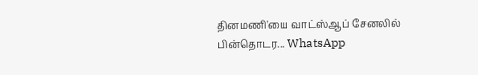தினமணி'யை வாட்ஸ்ஆப் சேனலில் பின்தொடர... WhatsApp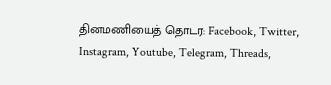தினமணியைத் தொடர: Facebook, Twitter, Instagram, Youtube, Telegram, Threads,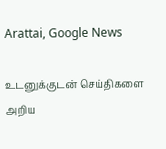Arattai, Google News

உடனுக்குடன் செய்திகளை அறிய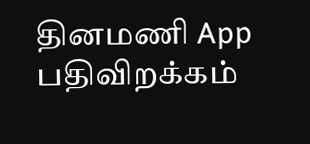தினமணி App பதிவிறக்கம்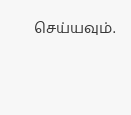செய்யவும்.